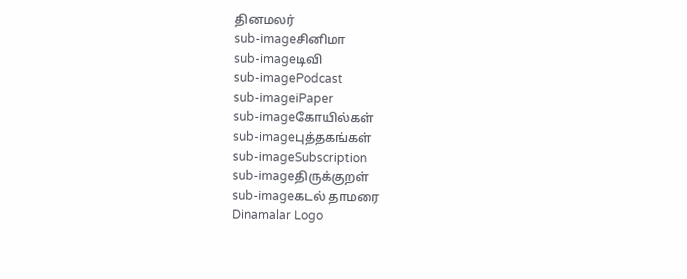தினமலர்
sub-imageசினிமா
sub-imageடிவி
sub-imagePodcast
sub-imageiPaper
sub-imageகோயில்கள்
sub-imageபுத்தகங்கள்
sub-imageSubscription
sub-imageதிருக்குறள்
sub-imageகடல் தாமரை
Dinamalar Logo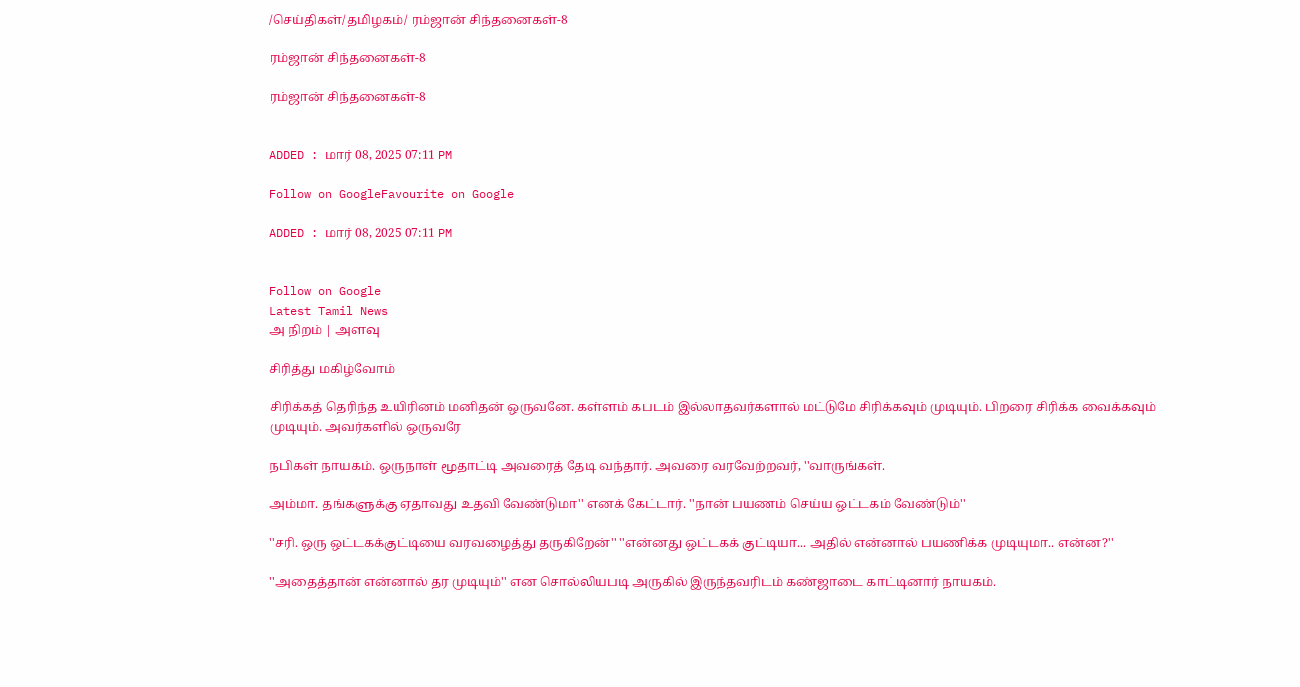/செய்திகள்/தமிழகம்/ ரம்ஜான் சிந்தனைகள்-8

ரம்ஜான் சிந்தனைகள்-8

ரம்ஜான் சிந்தனைகள்-8


ADDED : மார் 08, 2025 07:11 PM

Follow on GoogleFavourite on Google

ADDED : மார் 08, 2025 07:11 PM


Follow on Google
Latest Tamil News
அ நிறம் | அளவு

சிரித்து மகிழ்வோம்

சிரிக்கத் தெரிந்த உயிரினம் மனிதன் ஒருவனே. கள்ளம் கபடம் இல்லாதவர்களால் மட்டுமே சிரிக்கவும் முடியும். பிறரை சிரிக்க வைக்கவும் முடியும். அவர்களில் ஒருவரே

நபிகள் நாயகம். ஒருநாள் மூதாட்டி அவரைத் தேடி வந்தார். அவரை வரவேற்றவர், ''வாருங்கள்.

அம்மா. தங்களுக்கு ஏதாவது உதவி வேண்டுமா'' எனக் கேட்டார். ''நான் பயணம் செய்ய ஒட்டகம் வேண்டும்''

''சரி. ஒரு ஒட்டகக்குட்டியை வரவழைத்து தருகிறேன்'' ''என்னது ஒட்டகக் குட்டியா... அதில் என்னால் பயணிக்க முடியுமா.. என்ன?''

''அதைத்தான் என்னால் தர முடியும்'' என சொல்லியபடி அருகில் இருந்தவரிடம் கண்ஜாடை காட்டினார் நாயகம்.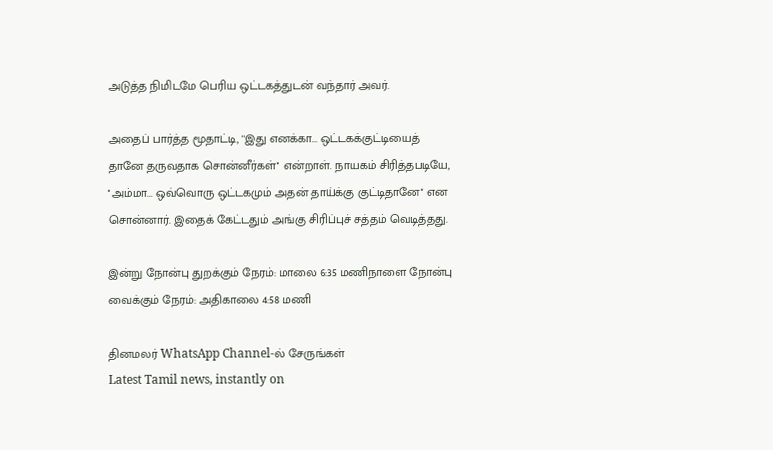அடுத்த நிமிடமே பெரிய ஒட்டகத்துடன் வந்தார் அவர்.

அதைப் பார்த்த மூதாட்டி, ''இது எனக்கா... ஒட்டகக்குட்டியைத் தானே தருவதாக சொன்னீர்கள்'' என்றாள். நாயகம் சிரித்தபடியே, ''அம்மா... ஒவ்வொரு ஒட்டகமும் அதன் தாய்க்கு குட்டிதானே'' என சொன்னார். இதைக் கேட்டதும் அங்கு சிரிப்புச் சத்தம் வெடித்தது.

இன்று நோன்பு துறக்கும் நேரம்: மாலை 6:35 மணிநாளை நோன்பு வைக்கும் நேரம்: அதிகாலை 4:58 மணி

தினமலர் WhatsApp Channel-ல் சேருங்கள்
Latest Tamil news, instantly on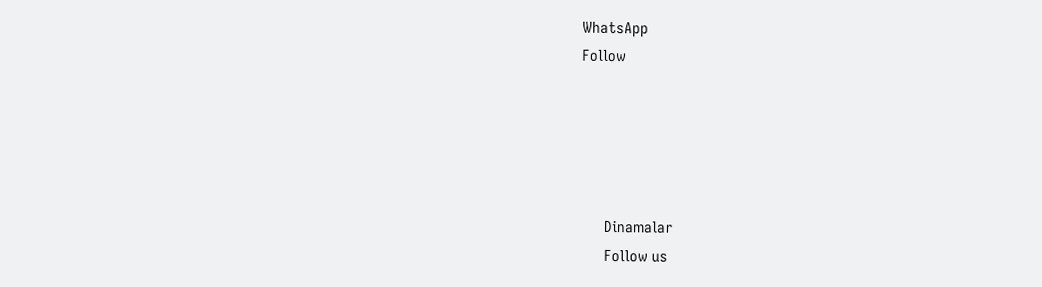WhatsApp
Follow





      Dinamalar
      Follow us